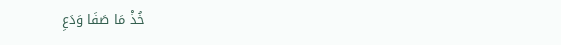خُذْ مَا صَفَا وَدَعِ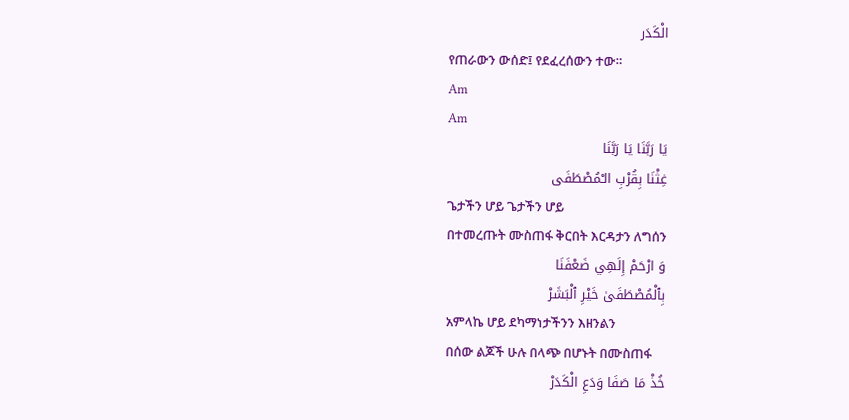الْكَدَر
የጠራውን ውሰድ፤ የደፈረሰውን ተው።
Am
Am
يَا رَبَّنَا يَا رَبَّنَا
غِثْنَا بِقُرْبِ الـْمُصْطَفَى
ጌታችን ሆይ ጌታችን ሆይ
በተመረጡት ሙስጠፋ ቅርበት እርዳታን ለግሰን
وَ ارْحَمْ إِلَهِي ضَعْفَنَا
بِٱلْمُصْطَفَىٰ خَيْرِ ٱلْبَشَرْ
አምላኬ ሆይ ደካማነታችንን እዘንልን
በሰው ልጆች ሁሉ በላጭ በሆኑት በሙስጠፋ
خُذْ مَا صَفَا وَدَعِ الْكَدَرْ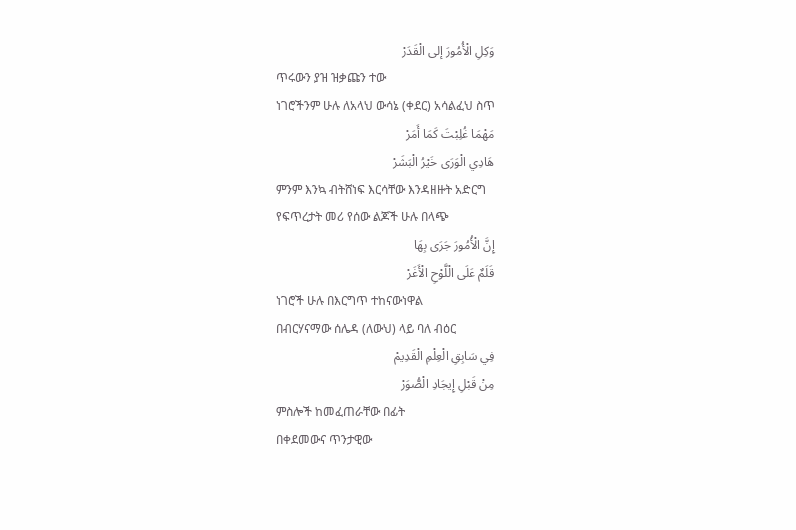وَكِلِ الْأُمُورَ إلى الْقَدَرْ
ጥሩውን ያዝ ዝቃጩን ተው
ነገሮችንም ሁሉ ለአላህ ውሳኔ (ቀደር) አሳልፈህ ስጥ
مَهْمَا غُلِبْتَ كَمَا أَمَرْ
هَادِي الْوَرَى خَيْرُ الْبَشَرْ
ምንም እንኳ ብትሸነፍ እርሳቸው እንዳዘዙት አድርግ
የፍጥረታት መሪ የሰው ልጆች ሁሉ በላጭ
إِنَّ الْأُمُورَ جَرَى بِهَا
قَلَمٌ عَلَى الْلَّوْحِ الْأَغَرْ
ነገሮች ሁሉ በእርግጥ ተከናውነዋል
በብርሃናማው ሰሌዳ (ለውህ) ላይ ባለ ብዕር
فِي سَابِقِ الْعِلْمِ الْقَدِيمْ
مِنْ قَبْلِ إِيجَادِ الْصُّوَرْ
ምስሎች ከመፈጠራቸው በፊት
በቀደመውና ጥንታዊው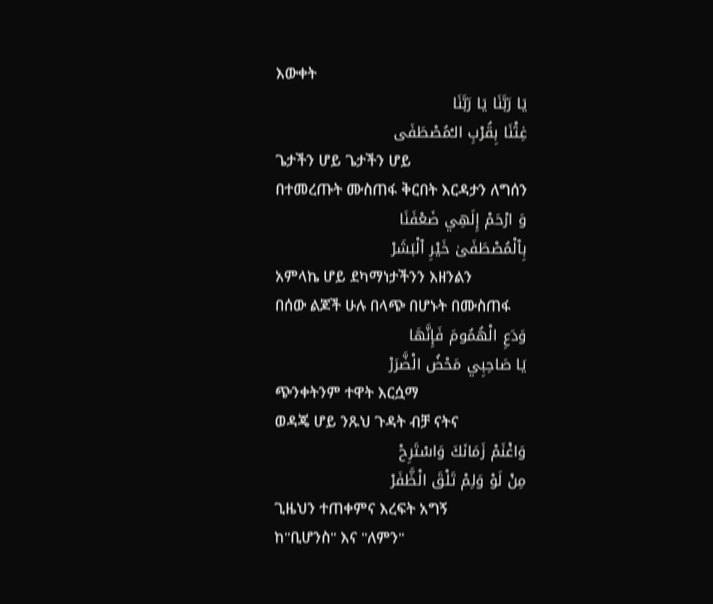እውቀት
يَا رَبَّنَا يَا رَبَّنَا
غِثْنَا بِقُرْبِ الـْمُصْطَفَى
ጌታችን ሆይ ጌታችን ሆይ
በተመረጡት ሙስጠፋ ቅርበት እርዳታን ለግሰን
وَ ارْحَمْ إِلَهِي ضَعْفَنَا
بِٱلْمُصْطَفَىٰ خَيْرِ ٱلْبَشَرْ
አምላኬ ሆይ ደካማነታችንን እዘንልን
በሰው ልጆች ሁሉ በላጭ በሆኑት በሙስጠፋ
وَدَعِ الْهُمُومَ فَإِنَّهَا
يَا صَاحِبِي مَحْضُ الْضَّرَرْ
ጭንቀትንም ተዋት እርሷማ
ወዳጄ ሆይ ንጹህ ጉዳት ብቻ ናትና
وَاغْنَمْ زَمَانَكَ وَاسْتَرِحْ
مِنْ لَوْ وَلِمْ تَلْقَ الْظَّفَرْ
ጊዜህን ተጠቀምና እረፍት አግኝ
ከ"ቢሆንስ" እና "ለምን"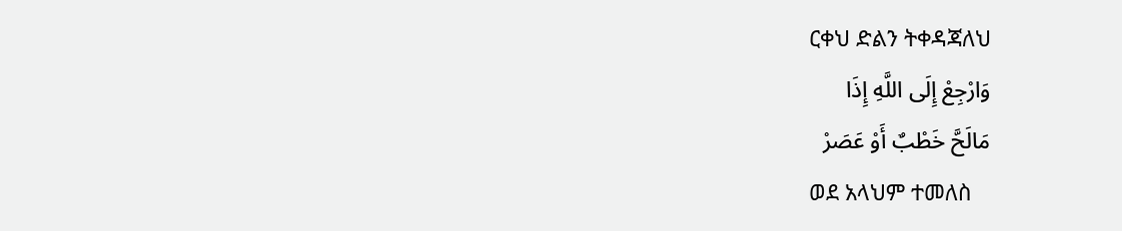ርቀህ ድልን ትቀዳጃለህ
وَارْجِعْ إِلَى اللَّهِ إِذَا
مَالَحَّ خَطْبٌ أَوْ عَصَرْ
ወደ አላህም ተመለስ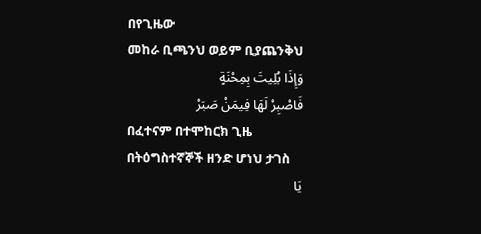በየጊዜው
መከራ ቢጫንህ ወይም ቢያጨንቅህ
وَإِذَا بُلِيتَ بِمِحْنَةٍ
فَاصْبِرْ لَهَا فِيمَنْ صَبَرْ
በፈተናም በተሞከርክ ጊዜ
በትዕግስተኛኞች ዘንድ ሆነህ ታገስ
يَا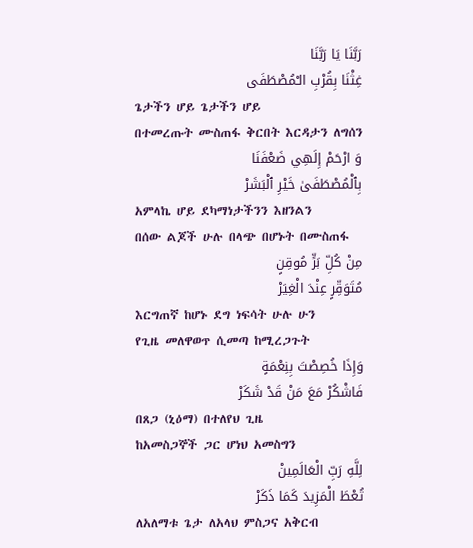رَبَّنَا يَا رَبَّنَا
غِثْنَا بِقُرْبِ الـْمُصْطَفَى
ጌታችን ሆይ ጌታችን ሆይ
በተመረጡት ሙስጠፋ ቅርበት እርዳታን ለግሰን
وَ ارْحَمْ إِلَهِي ضَعْفَنَا
بِٱلْمُصْطَفَىٰ خَيْرِ ٱلْبَشَرْ
አምላኬ ሆይ ደካማነታችንን እዘንልን
በሰው ልጆች ሁሉ በላጭ በሆኑት በሙስጠፋ
مِنْ كُلِّ بَرٍّ مُوقِنٍ
مُتَوَقِّرٍ عِنْدَ الْغِيَرْ
እርግጠኛ ከሆኑ ደግ ነፍሳት ሁሉ ሁን
የጊዜ መለዋወጥ ሲመጣ ከሚረጋጉት
وَإِذَا خُصِصْتَ بِنِعْمَةٍ
فَاشْكُرْ مَعَ مَنْ قَدْ شَكَرْ
በጸጋ (ኒዕማ) በተለየህ ጊዜ
ከአመስጋኞች ጋር ሆነህ አመስግን
لِلَّهِ رَبِّ الْعَالَمِينْ
تُعْطَ الْمَزِيدَ كَمَا ذَكَرْ
ለአለማቱ ጌታ ለአላህ ምስጋና አቅርብ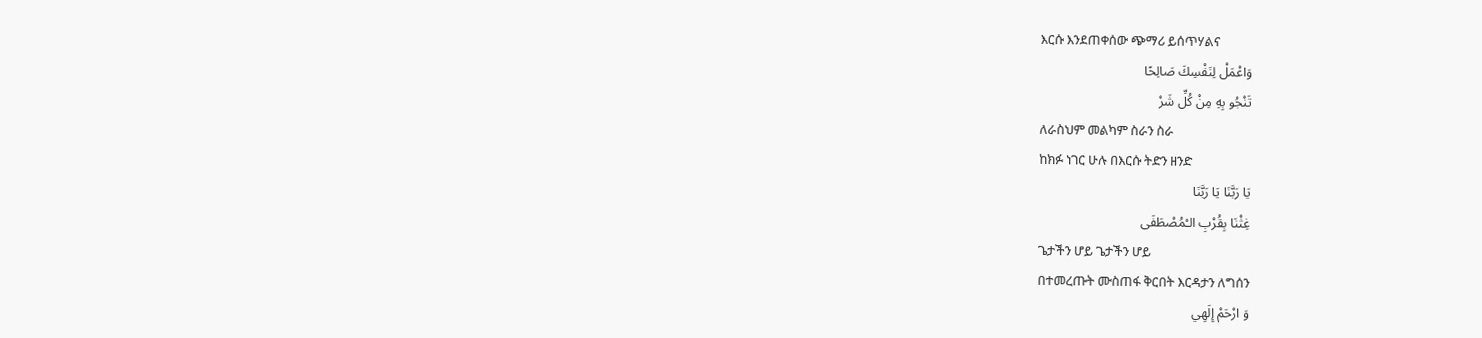እርሱ እንደጠቀሰው ጭማሪ ይሰጥሃልና
وَاعْمَلْ لِنَفْسِكَ صَالِحًا
تَنْجُو بِهِ مِنْ كُلِّ شَرْ
ለራስህም መልካም ስራን ስራ
ከክፉ ነገር ሁሉ በእርሱ ትድን ዘንድ
يَا رَبَّنَا يَا رَبَّنَا
غِثْنَا بِقُرْبِ الـْمُصْطَفَى
ጌታችን ሆይ ጌታችን ሆይ
በተመረጡት ሙስጠፋ ቅርበት እርዳታን ለግሰን
وَ ارْحَمْ إِلَهِي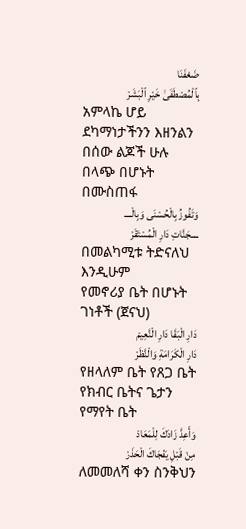ضَعْفَنَا
بِٱلْمُصْطَفَىٰ خَيْرِ ٱلْبَشَرْ
አምላኬ ሆይ ደካማነታችንን እዘንልን
በሰው ልጆች ሁሉ በላጭ በሆኑት በሙስጠፋ
وَتَفُوزُ بِالْحُسْنَى وَبِالْــــ
ــــجَنَّاتِ دَارِ الْمُسْتَقَرْ
በመልካሚቱ ትድናለህ እንዲሁም
የመኖሪያ ቤት በሆኑት ገነቶች (ጀናህ)
دَارِ الْبَقَا دَارِ الْنَّعِيمْ
دَارِ الْكَرَامَةِ وَالْنَّظَرْ
የዘላለም ቤት የጸጋ ቤት
የክብር ቤትና ጌታን የማየት ቤት
وَأَعِدَّ زَادَكَ لِلْمَعَادْ
مِنْ قَبْلِ يَفْجَاكَ الْحَذَرْ
ለመመለሻ ቀን ስንቅህን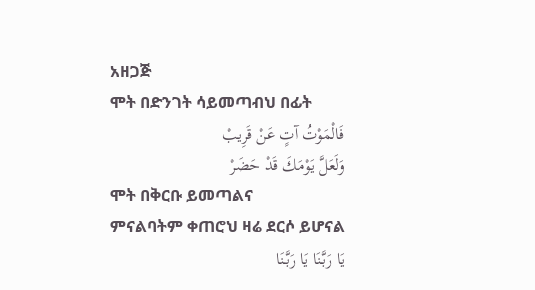አዘጋጅ
ሞት በድንገት ሳይመጣብህ በፊት
فَالْمَوْتُ آتٍ عَنْ قَرِيبْ
وَلَعَلَّ يَوْمَكَ قَدْ حَضَرْ
ሞት በቅርቡ ይመጣልና
ምናልባትም ቀጠሮህ ዛሬ ደርሶ ይሆናል
يَا رَبَّنَا يَا رَبَّنَا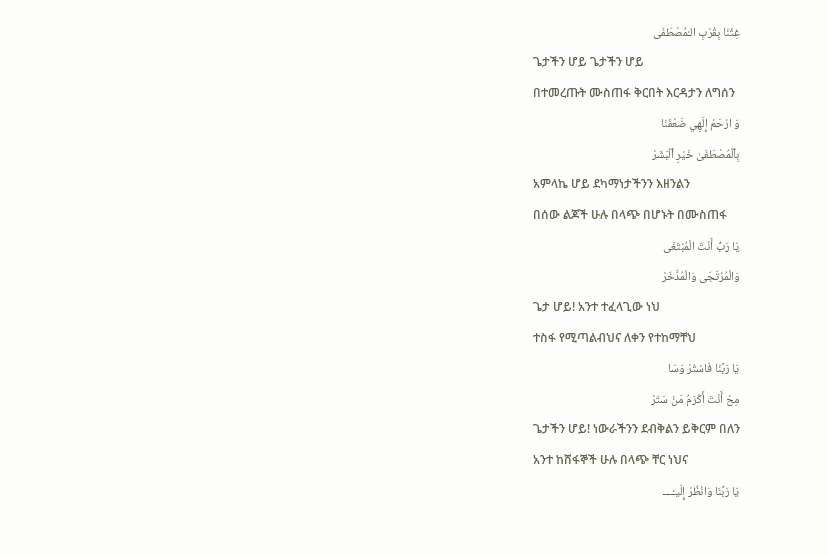غِثْنَا بِقُرْبِ الـْمُصْطَفَى
ጌታችን ሆይ ጌታችን ሆይ
በተመረጡት ሙስጠፋ ቅርበት እርዳታን ለግሰን
وَ ارْحَمْ إِلَهِي ضَعْفَنَا
بِٱلْمُصْطَفَىٰ خَيْرِ ٱلْبَشَرْ
አምላኬ ሆይ ደካማነታችንን እዘንልን
በሰው ልጆች ሁሉ በላጭ በሆኑት በሙስጠፋ
يَا رَبُّ أَنْتَ الْمُبْتَغَى
وَالْمُرْتَجَى وَالْمُدَّخَرْ
ጌታ ሆይ! አንተ ተፈላጊው ነህ
ተስፋ የሚጣልብህና ለቀን የተከማቸህ
يَا رَبَّنَا فَاسْتُرْ وَسَا
مِحْ أَنْتَ أَكْرَمُ مَنْ سَتَرْ
ጌታችን ሆይ! ነውራችንን ደብቅልን ይቅርም በለን
አንተ ከሸፋኞች ሁሉ በላጭ ቸር ነህና
يَا رَبَّنَا وَانْظُرْ إِلَيـْــــ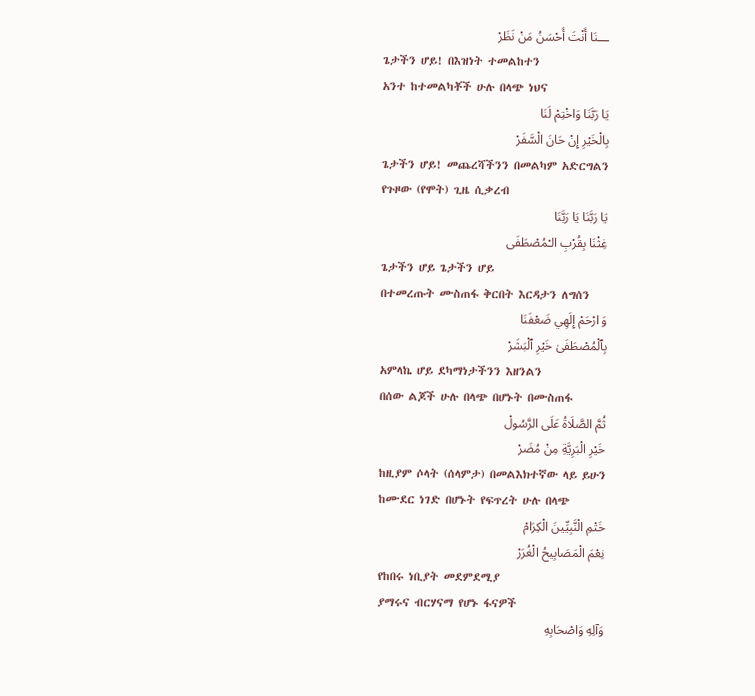ـــنَا أَنْتَ أَحْسَنُ مَنْ نَظَرْ
ጌታችን ሆይ! በእዝነት ተመልከተን
አንተ ከተመልካቾች ሁሉ በላጭ ነህና
يَا رَبَّنَا وَاخْتِمْ لَنَا
بِالْخَيْرِ إِنْ حَانَ الْسَّفَرْ
ጌታችን ሆይ! መጨረሻችንን በመልካም አድርግልን
የጉዞው (የሞት) ጊዜ ሲቃረብ
يَا رَبَّنَا يَا رَبَّنَا
غِثْنَا بِقُرْبِ الـْمُصْطَفَى
ጌታችን ሆይ ጌታችን ሆይ
በተመረጡት ሙስጠፋ ቅርበት እርዳታን ለግሰን
وَ ارْحَمْ إِلَهِي ضَعْفَنَا
بِٱلْمُصْطَفَىٰ خَيْرِ ٱلْبَشَرْ
አምላኬ ሆይ ደካማነታችንን እዘንልን
በሰው ልጆች ሁሉ በላጭ በሆኑት በሙስጠፋ
ثُمَّ الصَّلَاةُ عَلَى الرَّسُولْ
خَيْرِ الْبَرِيَّةِ مِنْ مُضَرْ
ከዚያም ሶላት (ሰላምታ) በመልእክተኛው ላይ ይሁን
ከሙደር ነገድ በሆኑት የፍጥረት ሁሉ በላጭ
خَتْمِ الْنَّبِيِّينَ الْكِرَامْ
نِعْمَ الْمَصَابِيحُ الْغُرَرْ
የከበሩ ነቢያት መደምደሚያ
ያማሩና ብርሃናማ የሆኑ ፋናዎች
وَآلِهِ وَاصْحَابِهِ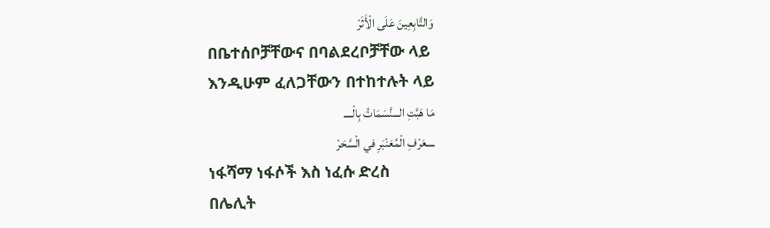وَالتَّابِعِينَ عَلَى الْأَثَرْ
በቤተሰቦቻቸውና በባልደረቦቻቸው ላይ
እንዲሁም ፈለጋቸውን በተከተሉት ላይ
مَا هَبَّتِ الـــنَّسَمَاتُ بِالْــــ
ــــعَرْفِ الْمُعَنْبَرِ في الْسَّحَرْ
ነፋሻማ ነፋሶች እስ ነፈሱ ድረስ
በሌሊት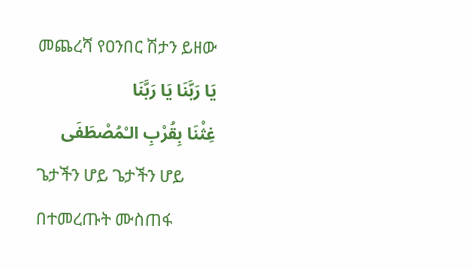መጨረሻ የዐንበር ሽታን ይዘው
يَا رَبَّنَا يَا رَبَّنَا
غِثْنَا بِقُرْبِ الـْمُصْطَفَى
ጌታችን ሆይ ጌታችን ሆይ
በተመረጡት ሙስጠፋ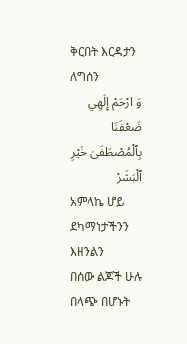ቅርበት እርዳታን ለግሰን
وَ ارْحَمْ إِلَهِي ضَعْفَنَا
بِٱلْمُصْطَفَىٰ خَيْرِ ٱلْبَشَرْ
አምላኬ ሆይ ደካማነታችንን እዘንልን
በሰው ልጆች ሁሉ በላጭ በሆኑት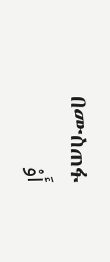በሙስጠፋ
أَوْ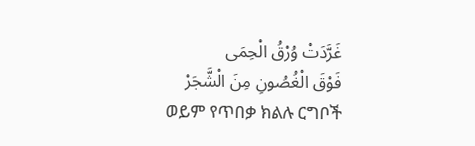غَرَّدَتْ وُرْقُ الْحِمَى
فَوْقَ الْغُصُونِ مِنَ الْشَّجَرْ
ወይም የጥበቃ ክልሉ ርግቦች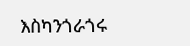እስካንጎራጎሩ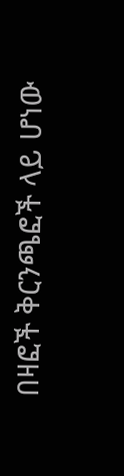በዛፎች ቅርንጫፎች ላይ ሆነው